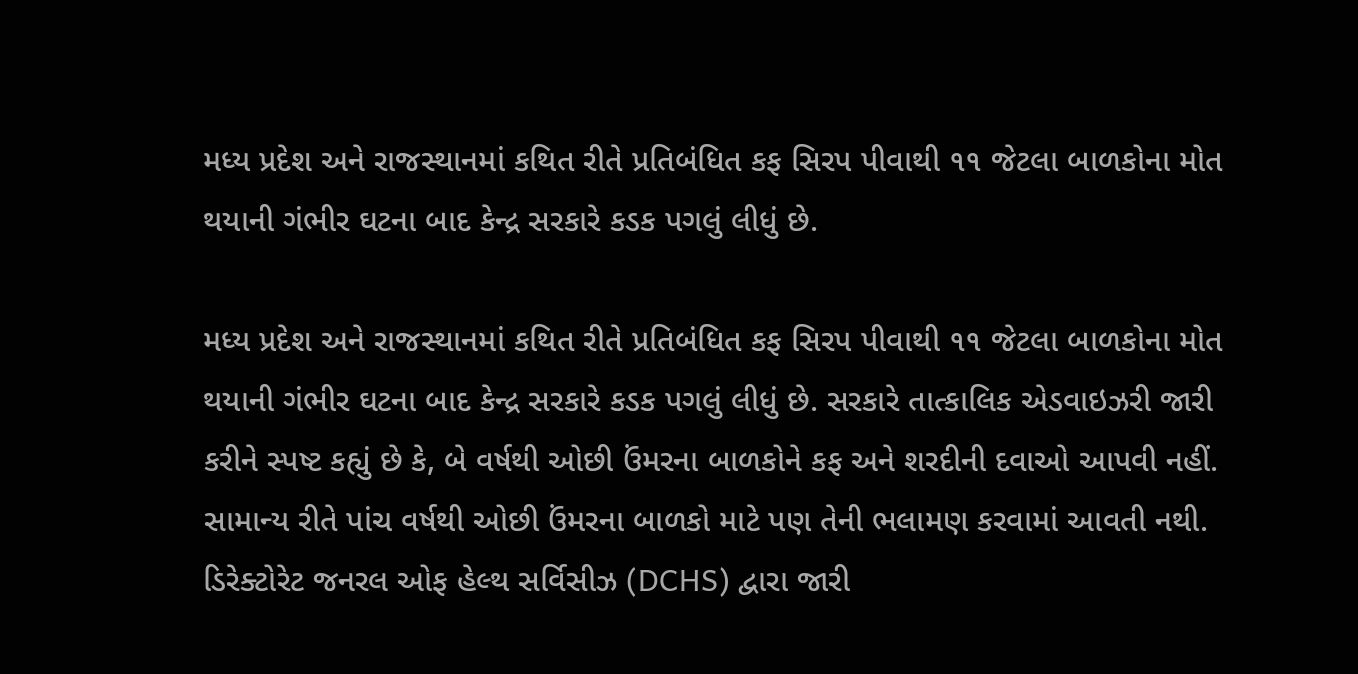મધ્ય પ્રદેશ અને રાજસ્થાનમાં કથિત રીતે પ્રતિબંધિત કફ સિરપ પીવાથી ૧૧ જેટલા બાળકોના મોત થયાની ગંભીર ઘટના બાદ કેન્દ્ર સરકારે કડક પગલું લીધું છે.

મધ્ય પ્રદેશ અને રાજસ્થાનમાં કથિત રીતે પ્રતિબંધિત કફ સિરપ પીવાથી ૧૧ જેટલા બાળકોના મોત થયાની ગંભીર ઘટના બાદ કેન્દ્ર સરકારે કડક પગલું લીધું છે. સરકારે તાત્કાલિક એડવાઇઝરી જારી કરીને સ્પષ્ટ કહ્યું છે કે, બે વર્ષથી ઓછી ઉંમરના બાળકોને કફ અને શરદીની દવાઓ આપવી નહીં. સામાન્ય રીતે પાંચ વર્ષથી ઓછી ઉંમરના બાળકો માટે પણ તેની ભલામણ કરવામાં આવતી નથી.
ડિરેક્ટોરેટ જનરલ ઓફ હેલ્થ સર્વિસીઝ (DCHS) દ્વારા જારી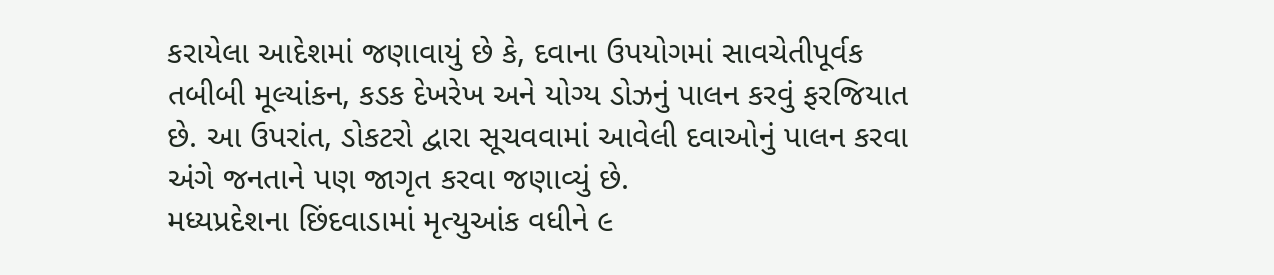કરાયેલા આદેશમાં જણાવાયું છે કે, દવાના ઉપયોગમાં સાવચેતીપૂર્વક તબીબી મૂલ્યાંકન, કડક દેખરેખ અને યોગ્ય ડોઝનું પાલન કરવું ફરજિયાત છે. આ ઉપરાંત, ડોકટરો દ્વારા સૂચવવામાં આવેલી દવાઓનું પાલન કરવા અંગે જનતાને પણ જાગૃત કરવા જણાવ્યું છે.
મધ્યપ્રદેશના છિંદવાડામાં મૃત્યુઆંક વધીને ૯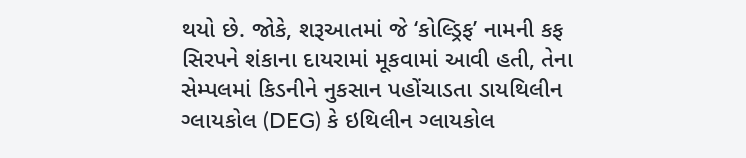થયો છે. જોકે, શરૂઆતમાં જે ‘કોલ્ડ્રિફ’ નામની કફ સિરપને શંકાના દાયરામાં મૂકવામાં આવી હતી, તેના સેમ્પલમાં કિડનીને નુકસાન પહોંચાડતા ડાયથિલીન ગ્લાયકોલ (DEG) કે ઇથિલીન ગ્લાયકોલ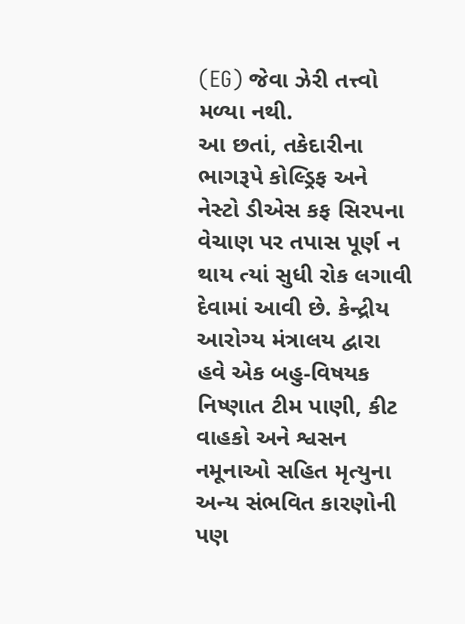(EG) જેવા ઝેરી તત્ત્વો મળ્યા નથી.
આ છતાં, તકેદારીના ભાગરૂપે કોલ્ડ્રિફ અને નેસ્ટો ડીએસ કફ સિરપના વેચાણ પર તપાસ પૂર્ણ ન થાય ત્યાં સુધી રોક લગાવી દેવામાં આવી છે. કેન્દ્રીય આરોગ્ય મંત્રાલય દ્વારા હવે એક બહુ-વિષયક નિષ્ણાત ટીમ પાણી, કીટ વાહકો અને શ્વસન નમૂનાઓ સહિત મૃત્યુના અન્ય સંભવિત કારણોની પણ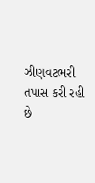ઝીણવટભરી તપાસ કરી રહી છે